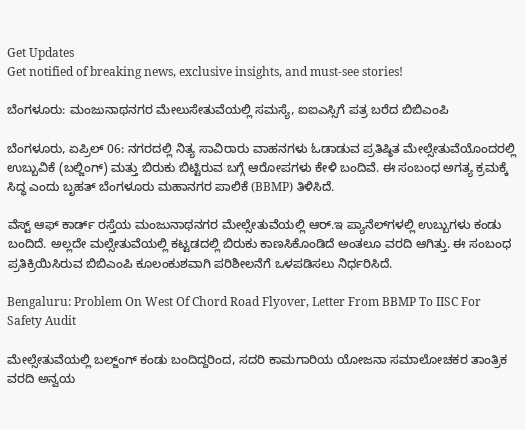Get Updates
Get notified of breaking news, exclusive insights, and must-see stories!

ಬೆಂಗಳೂರು: ಮಂಜುನಾಥನಗರ ಮೇಲುಸೇತುವೆಯಲ್ಲಿ ಸಮಸ್ಯೆ, ಐಐಎಸ್ಸಿಗೆ ಪತ್ರ ಬರೆದ ಬಿಬಿಎಂಪಿ

ಬೆಂಗಳೂರು, ಏಪ್ರಿಲ್ 06: ನಗರದಲ್ಲಿ ನಿತ್ಯ ಸಾವಿರಾರು ವಾಹನಗಳು ಓಡಾಡುವ ಪ್ರತಿಷ್ಠಿತ ಮೇಲ್ಸೇತುವೆಯೊಂದರಲ್ಲಿ ಉಬ್ಬುವಿಕೆ (ಬಲ್ಜಿಂಗ್) ಮತ್ತು ಬಿರುಕು ಬಿಟ್ಟಿರುವ ಬಗ್ಗೆ ಆರೋಪಗಳು ಕೇಳಿ ಬಂದಿವೆ. ಈ ಸಂಬಂಧ ಅಗತ್ಯ ಕ್ರಮಕ್ಕೆ ಸಿದ್ಧ ಎಂದು ಬೃಹತ್ ಬೆಂಗಳೂರು ಮಹಾನಗರ ಪಾಲಿಕೆ (BBMP) ತಿಳಿಸಿದೆ.

ವೆಸ್ಟ್ ಆಫ್ ಕಾರ್ಡ್ ರಸ್ತೆಯ ಮಂಜುನಾಥನಗರ ಮೇಲ್ಸೇತುವೆಯಲ್ಲಿ ಆರ್.ಇ ಪ್ಯಾನೆಲ್‌ಗಳಲ್ಲಿ ಉಬ್ಬುಗಳು ಕಂಡು ಬಂದಿದೆ. ಅಲ್ಲದೇ ಮಲ್ಸೇತುವೆಯಲ್ಲಿ ಕಟ್ಟಡದಲ್ಲಿ ಬಿರುಕು ಕಾಣಸಿಕೊಂಡಿದೆ ಅಂತಲೂ ವರದಿ ಆಗಿತ್ತು. ಈ ಸಂಬಂಧ ಪ್ರತಿಕ್ರಿಯಿಸಿರುವ ಬಿಬಿಎಂಪಿ ಕೂಲಂಕುಶವಾಗಿ ಪರಿಶೀಲನೆಗೆ ಒಳಪಡಿಸಲು ನಿರ್ಧರಿಸಿದೆ.

Bengaluru: Problem On West Of Chord Road Flyover, Letter From BBMP To IISC For Safety Audit

ಮೇಲ್ಸೇತುವೆಯಲ್ಲಿ ಬಲ್ಜ್ಂಗ್ ಕಂಡು ಬಂದಿದ್ದರಿಂದ, ಸದರಿ ಕಾಮಗಾರಿಯ ಯೋಜನಾ ಸಮಾಲೋಚಕರ ತಾಂತ್ರಿಕ ವರದಿ ಅನ್ವಯ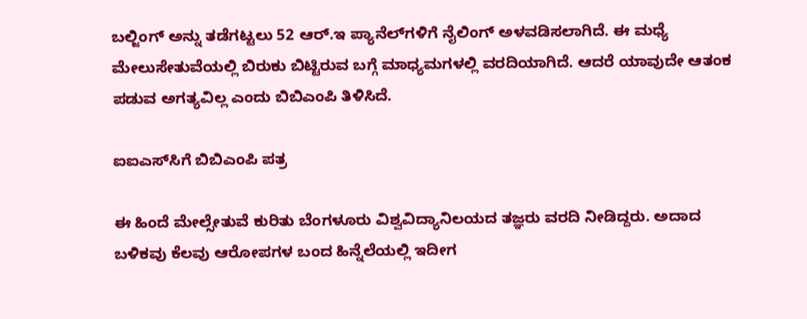ಬಲ್ಜಿಂಗ್ ಅನ್ನು ತಡೆಗಟ್ಟಲು 52 ಆರ್.ಇ ಪ್ಯಾನೆಲ್‌ಗಳಿಗೆ ನೈಲಿಂಗ್ ಅಳವಡಿಸಲಾಗಿದೆ. ಈ ಮಧ್ಯೆ ಮೇಲುಸೇತುವೆಯಲ್ಲಿ ಬಿರುಕು ಬಿಟ್ಟಿರುವ ಬಗ್ಗೆ ಮಾಧ್ಯಮಗಳಲ್ಲಿ ವರದಿಯಾಗಿದೆ. ಆದರೆ ಯಾವುದೇ ಆತಂಕ ಪಡುವ ಅಗತ್ಯವಿಲ್ಲ ಎಂದು ಬಿಬಿಎಂಪಿ ತಿಳಿಸಿದೆ.

ಐಐಎಸ್‌ಸಿಗೆ ಬಿಬಿಎಂಪಿ ಪತ್ರ

ಈ ಹಿಂದೆ ಮೇಲ್ಸೇತುವೆ ಕುರಿತು ಬೆಂಗಳೂರು ವಿಶ್ವವಿದ್ಯಾನಿಲಯದ ತಜ್ಞರು ವರದಿ ನೀಡಿದ್ದರು. ಅದಾದ ಬಳಿಕವು ಕೆಲವು ಆರೋಪಗಳ ಬಂದ ಹಿನ್ನೆಲೆಯಲ್ಲಿ ಇದೀಗ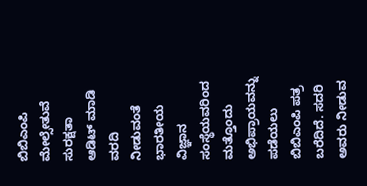ಬಿಬಿಎಂಪಿ ಮೇಲ್ಸೇತುವೆ ಸುರಕ್ಷತಾ ಆಡಿಟ್ ಮಾಡಿ ವರದಿ ನೀಡುವಂತೆ ಭಾರತೀಯ ವಿಜ್ಞಾನ ಸಂಸ್ಥೆಯವರಿಂದ ಮತ್ತೊಂದು ಅಭಿಪ್ರಾಯವನ್ನು ಪಡೆಯಲು ಬಿಬಿಎಂಪಿ ಪತ್ರ ಬರೆದಿದೆ. ಸದರಿ ಅವರು ನೀಡುವ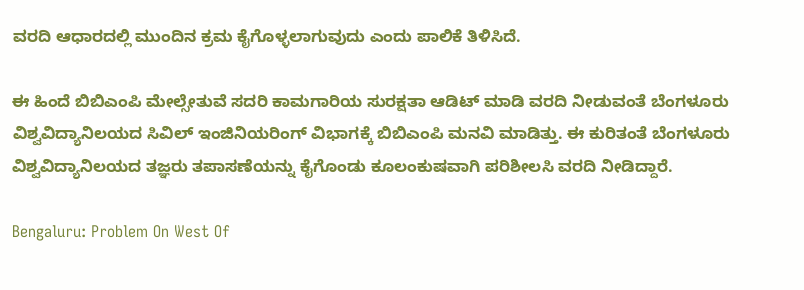ವರದಿ ಆಧಾರದಲ್ಲಿ ಮುಂದಿನ ಕ್ರಮ ಕೈಗೊಳ್ಳಲಾಗುವುದು ಎಂದು ಪಾಲಿಕೆ ತಿಳಿಸಿದೆ.

ಈ ಹಿಂದೆ ಬಿಬಿಎಂಪಿ ಮೇಲ್ಸೇತುವೆ ಸದರಿ ಕಾಮಗಾರಿಯ ಸುರಕ್ಷತಾ ಆಡಿಟ್ ಮಾಡಿ ವರದಿ ನೀಡುವಂತೆ ಬೆಂಗಳೂರು ವಿಶ್ವವಿದ್ಯಾನಿಲಯದ ಸಿವಿಲ್ ಇಂಜಿನಿಯರಿಂಗ್ ವಿಭಾಗಕ್ಕೆ ಬಿಬಿಎಂಪಿ ಮನವಿ ಮಾಡಿತ್ತು. ಈ ಕುರಿತಂತೆ ಬೆಂಗಳೂರು ವಿಶ್ವವಿದ್ಯಾನಿಲಯದ ತಜ್ಞರು ತಪಾಸಣೆಯನ್ನು ಕೈಗೊಂಡು ಕೂಲಂಕುಷವಾಗಿ ಪರಿಶೀಲಸಿ ವರದಿ ನೀಡಿದ್ದಾರೆ.

Bengaluru: Problem On West Of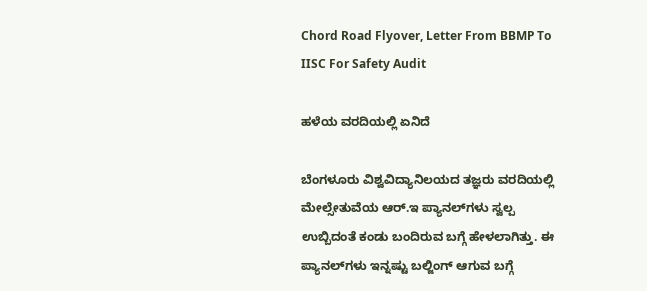Chord Road Flyover, Letter From BBMP To IISC For Safety Audit

ಹಳೆಯ ವರದಿಯಲ್ಲಿ ಏನಿದೆ

ಬೆಂಗಳೂರು ವಿಶ್ವವಿದ್ಯಾನಿಲಯದ ತಜ್ಞರು ವರದಿಯಲ್ಲಿ ಮೇಲ್ಸೇತುವೆಯ ಆರ್.ಇ ಪ್ಯಾನಲ್‌ಗಳು ಸ್ವಲ್ಪ ಉಬ್ಬಿದಂತೆ ಕಂಡು ಬಂದಿರುವ ಬಗ್ಗೆ ಹೇಳಲಾಗಿತ್ತು. ಈ ಪ್ಯಾನಲ್‌ಗಳು ಇನ್ನಷ್ಟು ಬಲ್ಜಿಂಗ್ ಆಗುವ ಬಗ್ಗೆ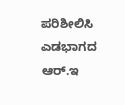ಪರಿಶೀಲಿಸಿ ಎಡಭಾಗದ ಆರ್.ಇ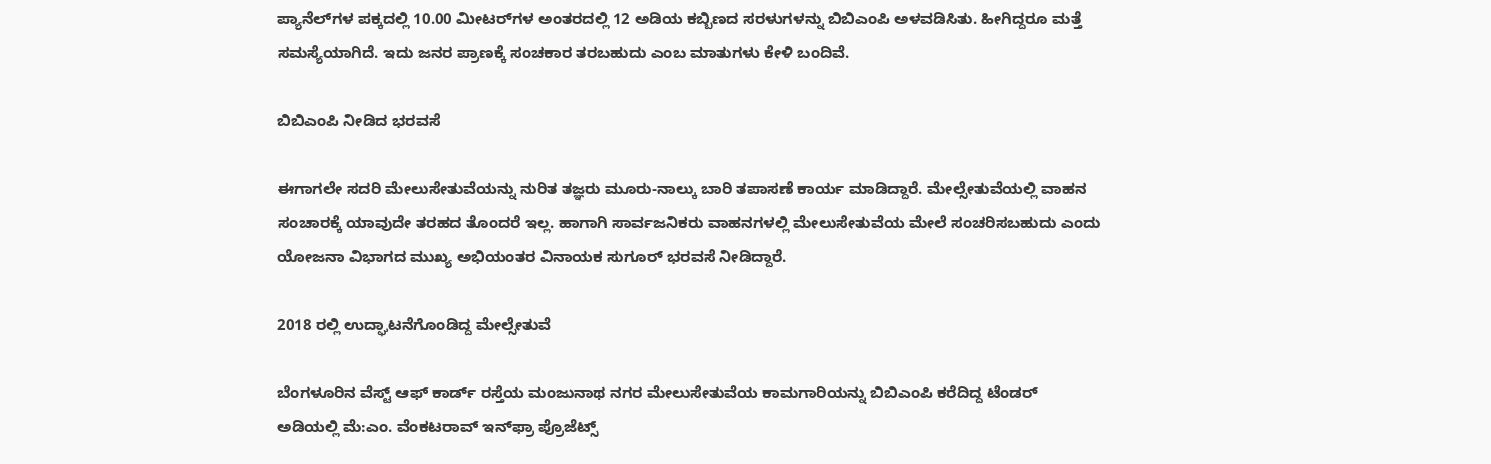ಪ್ಯಾನೆಲ್‌ಗಳ ಪಕ್ಕದಲ್ಲಿ 10.00 ಮೀಟರ್‌ಗಳ ಅಂತರದಲ್ಲಿ 12 ಅಡಿಯ ಕಬ್ಬಿಣದ ಸರಳುಗಳನ್ನು ಬಿಬಿಎಂಪಿ ಅಳವಡಿಸಿತು. ಹೀಗಿದ್ದರೂ ಮತ್ತೆ ಸಮಸ್ಯೆಯಾಗಿದೆ. ಇದು ಜನರ ಪ್ರಾಣಕ್ಕೆ ಸಂಚಕಾರ ತರಬಹುದು ಎಂಬ ಮಾತುಗಳು ಕೇಳಿ ಬಂದಿವೆ.

ಬಿಬಿಎಂಪಿ ನೀಡಿದ ಭರವಸೆ

ಈಗಾಗಲೇ ಸದರಿ ಮೇಲುಸೇತುವೆಯನ್ನು ನುರಿತ ತಜ್ಞರು ಮೂರು-ನಾಲ್ಕು ಬಾರಿ ತಪಾಸಣೆ ಕಾರ್ಯ ಮಾಡಿದ್ದಾರೆ. ಮೇಲ್ಸೇತುವೆಯಲ್ಲಿ ವಾಹನ ಸಂಚಾರಕ್ಕೆ ಯಾವುದೇ ತರಹದ ತೊಂದರೆ ಇಲ್ಲ. ಹಾಗಾಗಿ ಸಾರ್ವಜನಿಕರು ವಾಹನಗಳಲ್ಲಿ ಮೇಲುಸೇತುವೆಯ ಮೇಲೆ ಸಂಚರಿಸಬಹುದು ಎಂದು ಯೋಜನಾ ವಿಭಾಗದ ಮುಖ್ಯ ಅಭಿಯಂತರ ವಿನಾಯಕ ಸುಗೂರ್ ಭರವಸೆ ನೀಡಿದ್ದಾರೆ.

2018 ರಲ್ಲಿ ಉದ್ಘಾಟನೆಗೊಂಡಿದ್ದ ಮೇಲ್ಸೇತುವೆ

ಬೆಂಗಳೂರಿನ ವೆಸ್ಟ್ ಆಫ್ ಕಾರ್ಡ್ ರಸ್ತೆಯ ಮಂಜುನಾಥ ನಗರ ಮೇಲುಸೇತುವೆಯ ಕಾಮಗಾರಿಯನ್ನು ಬಿಬಿಎಂಪಿ ಕರೆದಿದ್ದ ಟೆಂಡರ್‌ ಅಡಿಯಲ್ಲಿ ಮೆ:ಎಂ. ವೆಂಕಟರಾವ್ ಇನ್‌ಫ್ರಾ ಪ್ರೊಜೆಟ್ಸ್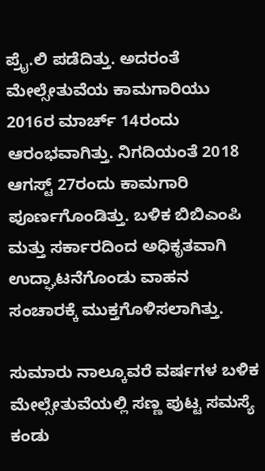ಪ್ರೈ.ಲಿ ಪಡೆದಿತ್ತು. ಅದರಂತೆ ಮೇಲ್ಸೇತುವೆಯ ಕಾಮಗಾರಿಯು 2016ರ ಮಾರ್ಚ್ 14ರಂದು ಆರಂಭವಾಗಿತ್ತು. ನಿಗದಿಯಂತೆ 2018 ಆಗಸ್ಟ್ 27ರಂದು ಕಾಮಗಾರಿ ಪೂರ್ಣಗೊಂಡಿತ್ತು. ಬಳಿಕ ಬಿಬಿಎಂಪಿ ಮತ್ತು ಸರ್ಕಾರದಿಂದ ಅಧಿಕೃತವಾಗಿ ಉದ್ಘಾಟನೆಗೊಂಡು ವಾಹನ ಸಂಚಾರಕ್ಕೆ ಮುಕ್ತಗೊಳಿಸಲಾಗಿತ್ತು.

ಸುಮಾರು ನಾಲ್ಕೂವರೆ ವರ್ಷಗಳ ಬಳಿಕ ಮೇಲ್ಸೇತುವೆಯಲ್ಲಿ ಸಣ್ಣ ಪುಟ್ಟ ಸಮಸ್ಯೆ ಕಂಡು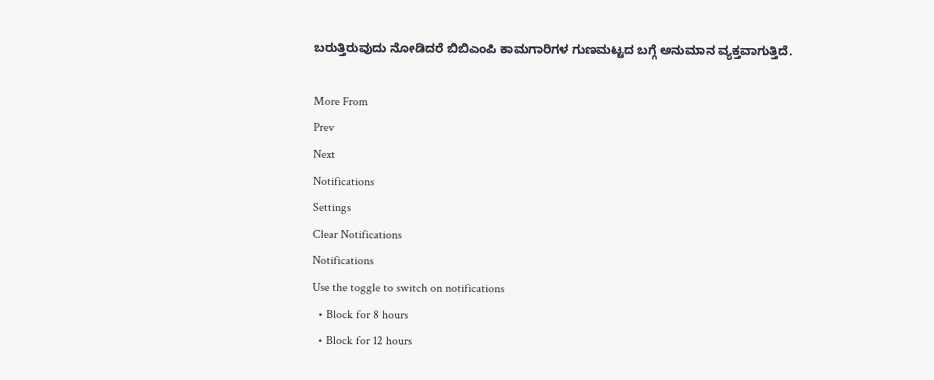ಬರುತ್ತಿರುವುದು ನೋಡಿದರೆ ಬಿಬಿಎಂಪಿ ಕಾಮಗಾರಿಗಳ ಗುಣಮಟ್ಟದ ಬಗ್ಗೆ ಅನುಮಾನ ವ್ಯಕ್ತವಾಗುತ್ತಿದೆ.

More From
Prev
Next
Notifications
Settings
Clear Notifications
Notifications
Use the toggle to switch on notifications
  • Block for 8 hours
  • Block for 12 hours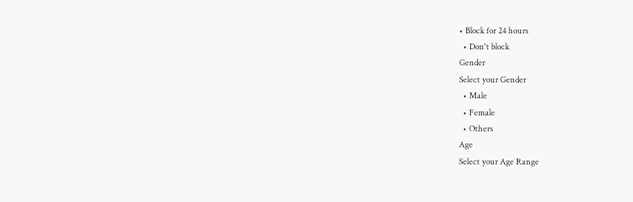• Block for 24 hours
  • Don't block
Gender
Select your Gender
  • Male
  • Female
  • Others
Age
Select your Age Range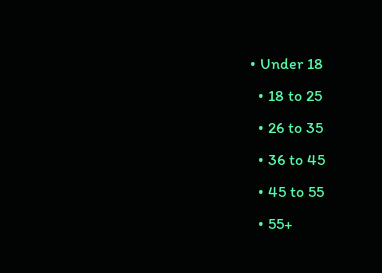• Under 18
  • 18 to 25
  • 26 to 35
  • 36 to 45
  • 45 to 55
  • 55+